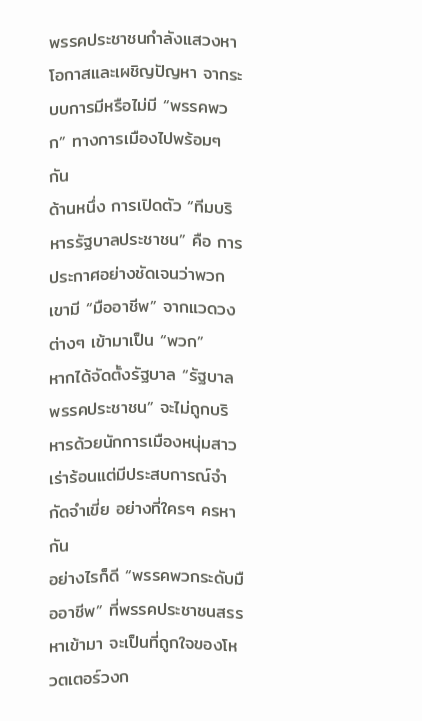พรรคประชาชนกำลังแสวงหาโอกาสและเผชิญปัญหา จากระบบการมีหรือไม่มี “พรรคพวก” ทางการเมืองไปพร้อมๆ กัน
ด้านหนึ่ง การเปิดตัว “ทีมบริหารรัฐบาลประชาชน” คือ การประกาศอย่างชัดเจนว่าพวกเขามี “มืออาชีพ” จากแวดวงต่างๆ เข้ามาเป็น “พวก”
หากได้จัดตั้งรัฐบาล “รัฐบาลพรรคประชาชน” จะไม่ถูกบริหารด้วยนักการเมืองหนุ่มสาวเร่าร้อนแต่มีประสบการณ์จำกัดจำเขี่ย อย่างที่ใครๆ ครหากัน
อย่างไรก็ดี “พรรคพวกระดับมืออาชีพ” ที่พรรคประชาชนสรรหาเข้ามา จะเป็นที่ถูกใจของโหวตเตอร์วงก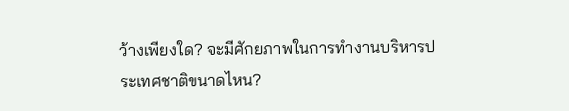ว้างเพียงใด? จะมีศักยภาพในการทำงานบริหารประเทศชาติขนาดไหน?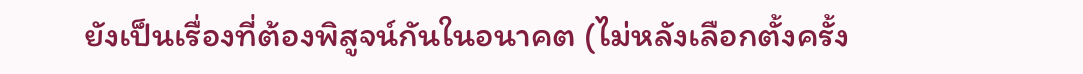ยังเป็นเรื่องที่ต้องพิสูจน์กันในอนาคต (ไม่หลังเลือกตั้งครั้ง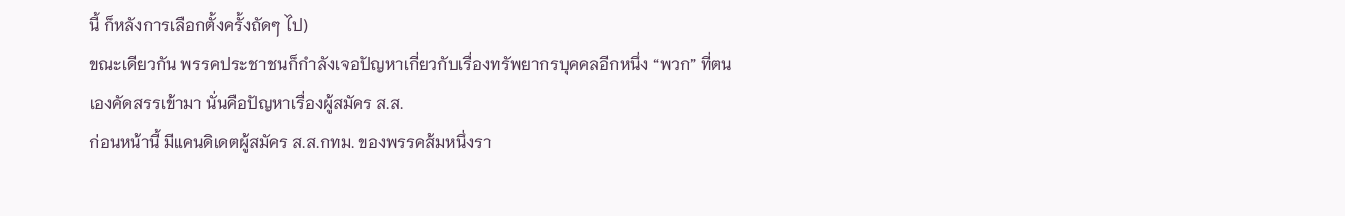นี้ ก็หลังการเลือกตั้งครั้งถัดๆ ไป)
ขณะเดียวกัน พรรคประชาชนก็กำลังเจอปัญหาเกี่ยวกับเรื่องทรัพยากรบุคคลอีกหนึ่ง “พวก” ที่ตนเองคัดสรรเข้ามา นั่นคือปัญหาเรื่องผู้สมัคร ส.ส.
ก่อนหน้านี้ มีแคนดิเดตผู้สมัคร ส.ส.กทม. ของพรรคส้มหนึ่งรา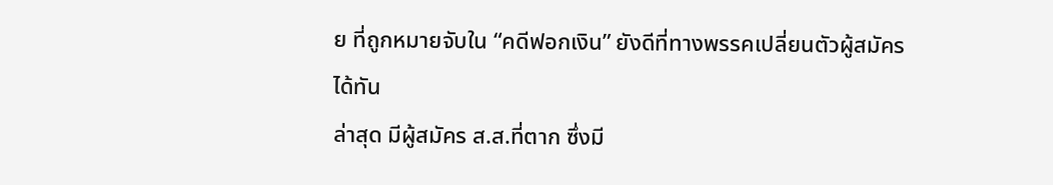ย ที่ถูกหมายจับใน “คดีฟอกเงิน” ยังดีที่ทางพรรคเปลี่ยนตัวผู้สมัครได้ทัน
ล่าสุด มีผู้สมัคร ส.ส.ที่ตาก ซึ่งมี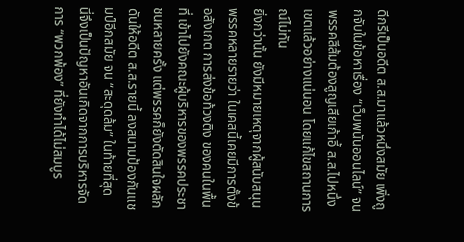ดีกรีเป็นอดีต ส.ส.มาแล้วหนึ่งสมัย เพิ่งถูกจับในข้อหาเรื่อง “เว็บพนันออนไลน์” จนพรรคสีส้มต้องสูญเสียเก้าอี้ ส.ส.ไปหนึ่งเขตแล้วอย่างแน่นอน โดยแก้ไขสถานการณ์ไม่ทัน
ยิ่งกว่านั้น ยังมีหมายเหตุจากผู้สนับสนุนพรรคหลายรายว่า ในเคสนี้เคยมีการตั้งข้อสังเกต การส่งข้อท้วงติง ของคนในพื้นที่ เข้าไปยังคณะผู้บริหารของพรรคประชาชนหลายครั้ง แต่พรรคก็ยังตัดสินใจผลักดันให้อดีต ส.ส.รายนี้ ลงสนามป้องกันแชมป์อีกสมัย จน “สะดุดล้ม” ในท้ายที่สุด
นี่จึงเป็นปัญหาอันเกิดจากการบริหารจัดการ “พวกพ้อง” ที่ยังทำได้ไม่สมบูร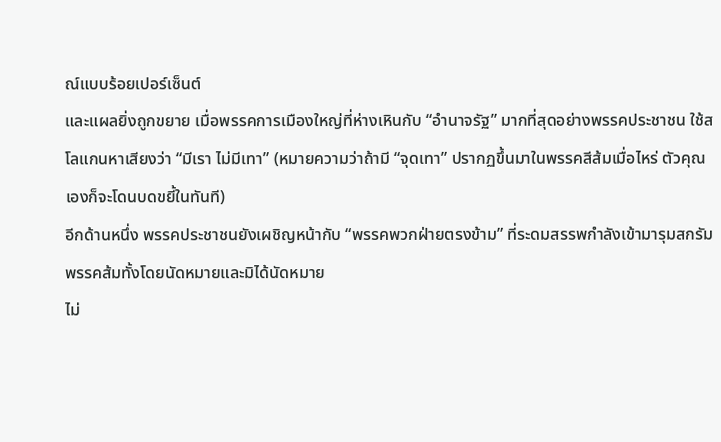ณ์แบบร้อยเปอร์เซ็นต์
และแผลยิ่งถูกขยาย เมื่อพรรคการเมืองใหญ่ที่ห่างเหินกับ “อำนาจรัฐ” มากที่สุดอย่างพรรคประชาชน ใช้สโลแกนหาเสียงว่า “มีเรา ไม่มีเทา” (หมายความว่าถ้ามี “จุดเทา” ปรากฏขึ้นมาในพรรคสีส้มเมื่อไหร่ ตัวคุณเองก็จะโดนบดขยี้ในทันที)
อีกด้านหนึ่ง พรรคประชาชนยังเผชิญหน้ากับ “พรรคพวกฝ่ายตรงข้าม” ที่ระดมสรรพกำลังเข้ามารุมสกรัมพรรคส้มทั้งโดยนัดหมายและมิได้นัดหมาย
ไม่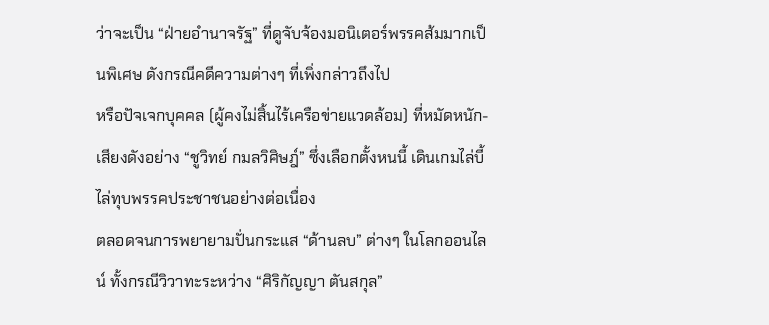ว่าจะเป็น “ฝ่ายอำนาจรัฐ” ที่ดูจับจ้องมอนิเตอร์พรรคส้มมากเป็นพิเศษ ดังกรณีคดีความต่างๆ ที่เพิ่งกล่าวถึงไป
หรือปัจเจกบุคคล (ผู้คงไม่สิ้นไร้เครือข่ายแวดล้อม) ที่หมัดหนัก-เสียงดังอย่าง “ชูวิทย์ กมลวิศิษฎ์” ซึ่งเลือกตั้งหนนี้ เดินเกมไล่บี้ไล่ทุบพรรคประชาชนอย่างต่อเนื่อง
ตลอดจนการพยายามปั่นกระแส “ด้านลบ” ต่างๆ ในโลกออนไลน์ ทั้งกรณีวิวาทะระหว่าง “ศิริกัญญา ตันสกุล”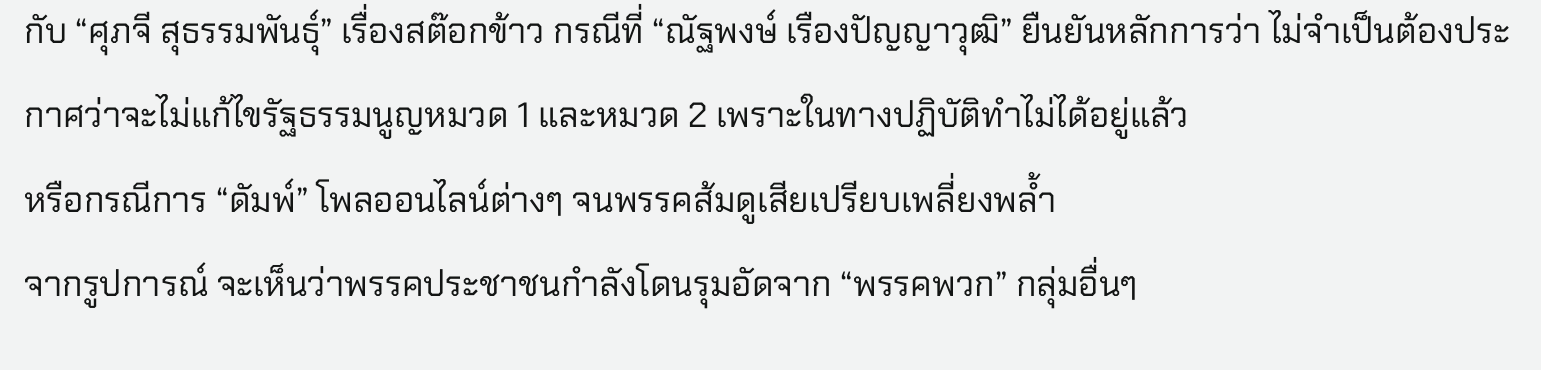กับ “ศุภจี สุธรรมพันธุ์” เรื่องสต๊อกข้าว กรณีที่ “ณัฐพงษ์ เรืองปัญญาวุฒิ” ยืนยันหลักการว่า ไม่จำเป็นต้องประกาศว่าจะไม่แก้ไขรัฐธรรมนูญหมวด 1 และหมวด 2 เพราะในทางปฏิบัติทำไม่ได้อยู่แล้ว
หรือกรณีการ “ดัมพ์” โพลออนไลน์ต่างๆ จนพรรคส้มดูเสียเปรียบเพลี่ยงพล้ำ
จากรูปการณ์ จะเห็นว่าพรรคประชาชนกำลังโดนรุมอัดจาก “พรรคพวก” กลุ่มอื่นๆ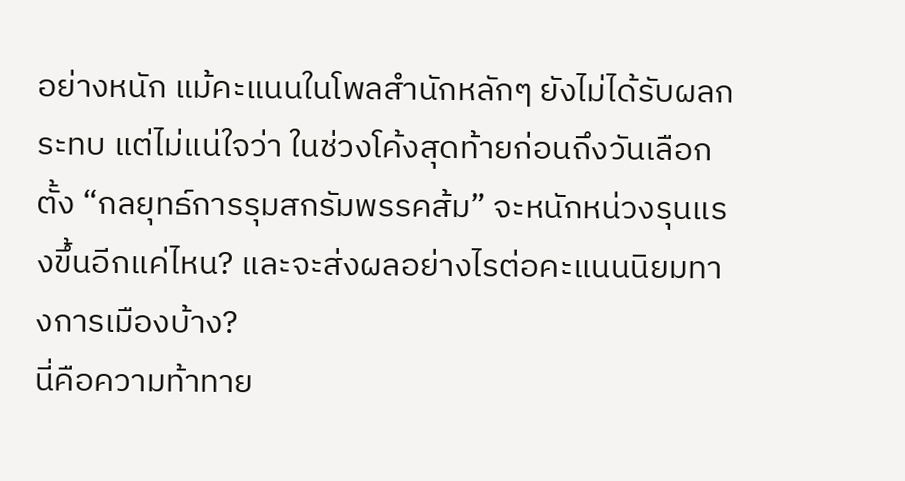อย่างหนัก แม้คะแนนในโพลสำนักหลักๆ ยังไม่ได้รับผลกระทบ แต่ไม่แน่ใจว่า ในช่วงโค้งสุดท้ายก่อนถึงวันเลือกตั้ง “กลยุทธ์การรุมสกรัมพรรคส้ม” จะหนักหน่วงรุนแรงขึ้นอีกแค่ไหน? และจะส่งผลอย่างไรต่อคะแนนนิยมทางการเมืองบ้าง?
นี่คือความท้าทาย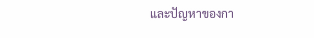และปัญหาของกา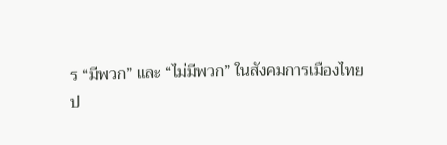ร “มีพวก” และ “ไม่มีพวก” ในสังคมการเมืองไทย
ป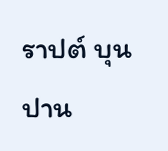ราปต์ บุนปาน